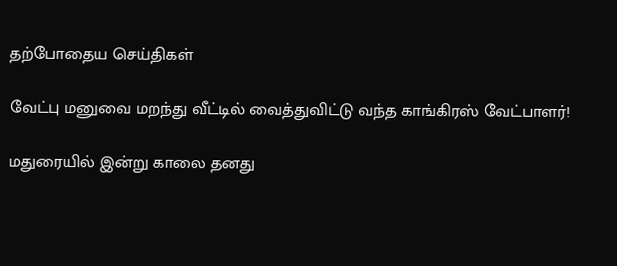தற்போதைய செய்திகள்

வேட்பு மனுவை மறந்து வீட்டில் வைத்துவிட்டு வந்த காங்கிரஸ் வேட்பாளர்!

மதுரையில் இன்று காலை தனது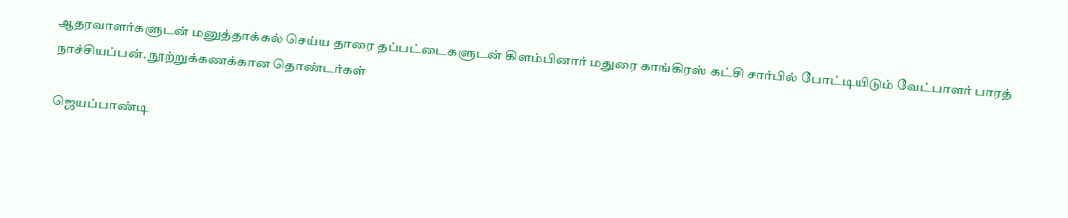ஆதரவாளர்களுடன் மனுத்தாக்கல் செய்ய தாரை தப்பட்டைகளுடன் கிளம்பினார் மதுரை காங்கிரஸ் கட்சி சார்பில் போட்டியிடும் வேட்பாளர் பாரத் நாச்சியப்பன். நூற்றுக்கணக்கான தொண்டர்கள்

ஜெயப்பாண்டி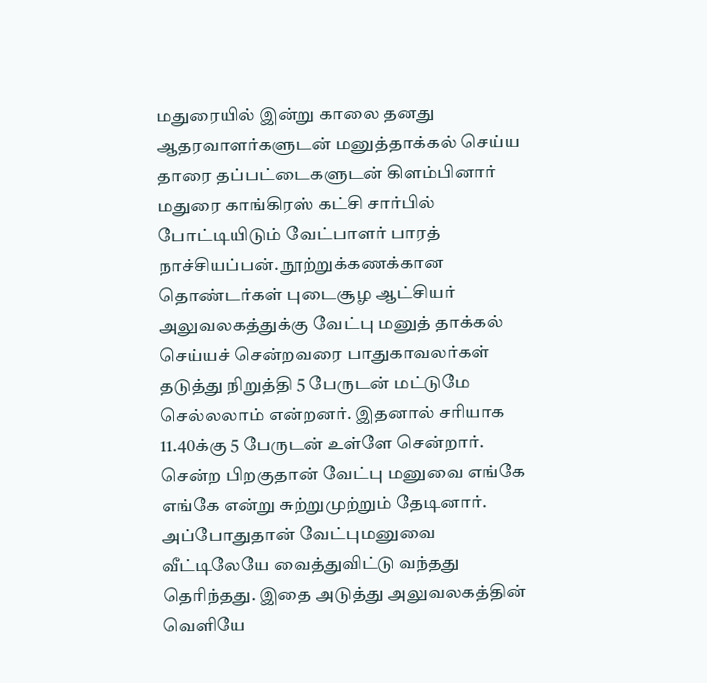மதுரையில் இன்று காலை தனது ஆதரவாளர்களுடன் மனுத்தாக்கல் செய்ய தாரை தப்பட்டைகளுடன் கிளம்பினார் மதுரை காங்கிரஸ் கட்சி சார்பில் போட்டியிடும் வேட்பாளர் பாரத் நாச்சியப்பன். நூற்றுக்கணக்கான தொண்டர்கள் புடைசூழ ஆட்சியர் அலுவலகத்துக்கு வேட்பு மனுத் தாக்கல் செய்யச் சென்றவரை பாதுகாவலர்கள் தடுத்து நிறுத்தி 5 பேருடன் மட்டுமே செல்லலாம் என்றனர். இதனால் சரியாக 11.40க்கு 5 பேருடன் உள்ளே சென்றார். சென்ற பிறகுதான் வேட்பு மனுவை எங்கே எங்கே என்று சுற்றுமுற்றும் தேடினார். அப்போதுதான் வேட்புமனுவை வீட்டிலேயே வைத்துவிட்டு வந்தது தெரிந்தது. இதை அடுத்து அலுவலகத்தின் வெளியே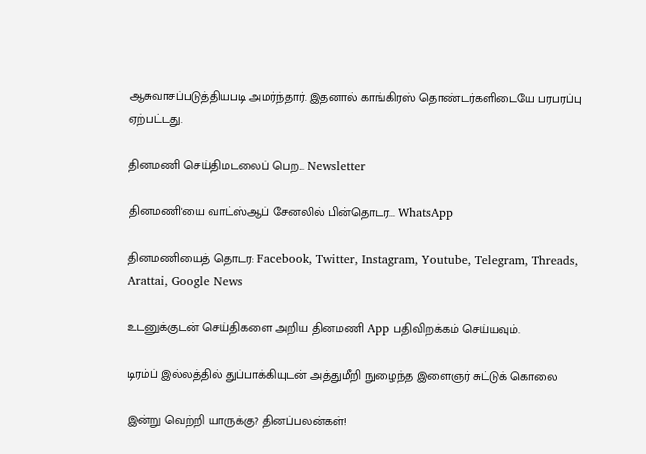ஆசுவாசப்படுத்தியபடி அமர்ந்தார். இதனால் காங்கிரஸ் தொண்டர்களிடையே பரபரப்பு ஏற்பட்டது.

தினமணி செய்திமடலைப் பெற... Newsletter

தினமணி'யை வாட்ஸ்ஆப் சேனலில் பின்தொடர... WhatsApp

தினமணியைத் தொடர: Facebook, Twitter, Instagram, Youtube, Telegram, Threads, Arattai, Google News

உடனுக்குடன் செய்திகளை அறிய தினமணி App பதிவிறக்கம் செய்யவும்.

டிரம்ப் இல்லத்தில் துப்பாக்கியுடன் அத்துமீறி நுழைந்த இளைஞர் சுட்டுக் கொலை

இன்று வெற்றி யாருக்கு? தினப்பலன்கள்!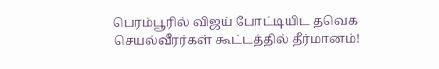பெரம்பூரில் விஜய் போட்டியிட தவெக செயல்வீரர்கள் கூட்டத்தில் தீர்மானம்!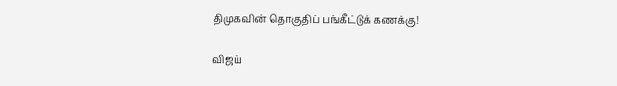திமுகவின் தொகுதிப் பங்கீட்டுக் கணக்கு!

விஜய்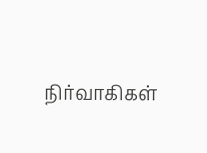நிர்வாகிகள்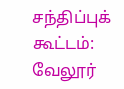சந்திப்புக் கூட்டம்: வேலூர்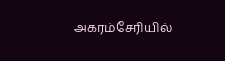அகரம்சேரியில்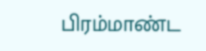பிரம்மாண்ட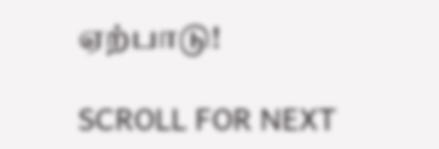ஏற்பாடு!

SCROLL FOR NEXT